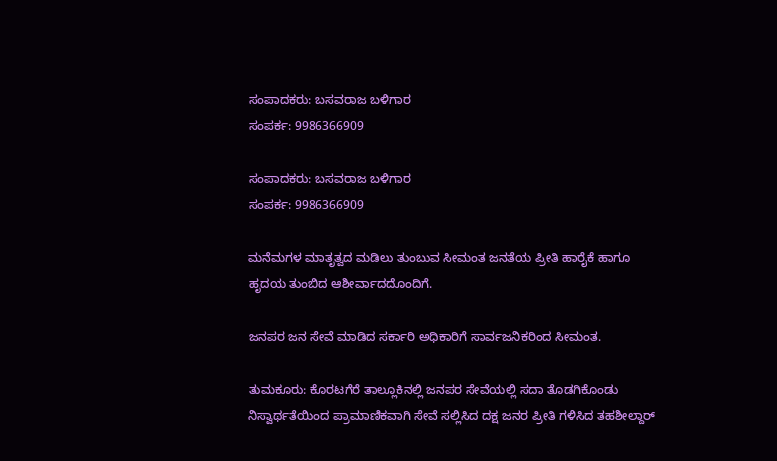ಸಂಪಾದಕರು: ಬಸವರಾಜ ಬಳಿಗಾರ
ಸಂಪರ್ಕ: 9986366909

ಸಂಪಾದಕರು: ಬಸವರಾಜ ಬಳಿಗಾರ
ಸಂಪರ್ಕ: 9986366909

ಮನೆಮಗಳ ಮಾತೃತ್ವದ ಮಡಿಲು ತುಂಬುವ ಸೀಮಂತ ಜನತೆಯ ಪ್ರೀತಿ ಹಾರೈಕೆ ಹಾಗೂ ಹೃದಯ ತುಂಬಿದ ಆಶೀರ್ವಾದದೊಂದಿಗೆ.

ಜನಪರ ಜನ ಸೇವೆ ಮಾಡಿದ ಸರ್ಕಾರಿ ಅಧಿಕಾರಿಗೆ ಸಾರ್ವಜನಿಕರಿಂದ ಸೀಮಂತ.

ತುಮಕೂರು: ಕೊರಟಗೆರೆ ತಾಲ್ಲೂಕಿನಲ್ಲಿ ಜನಪರ ಸೇವೆಯಲ್ಲಿ ಸದಾ ತೊಡಗಿಕೊಂಡು ನಿಸ್ವಾರ್ಥತೆಯಿಂದ ಪ್ರಾಮಾಣಿಕವಾಗಿ ಸೇವೆ ಸಲ್ಲಿಸಿದ ದಕ್ಷ ಜನರ ಪ್ರೀತಿ ಗಳಿಸಿದ ತಹಶೀಲ್ದಾರ್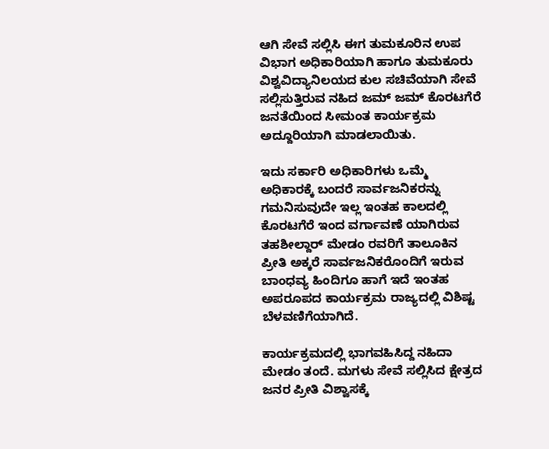ಆಗಿ ಸೇವೆ ಸಲ್ಲಿಸಿ ಈಗ ತುಮಕೂರಿನ ಉಪ ವಿಭಾಗ ಅಧಿಕಾರಿಯಾಗಿ ಹಾಗೂ ತುಮಕೂರು ವಿಶ್ವವಿದ್ಯಾನಿಲಯದ ಕುಲ ಸಚಿವೆಯಾಗಿ ಸೇವೆ ಸಲ್ಲಿಸುತ್ತಿರುವ ನಹಿದ ಜಮ್ ಜಮ್ ಕೊರಟಗೆರೆ ಜನತೆಯಿಂದ ಸೀಮಂತ ಕಾರ್ಯಕ್ರಮ ಅದ್ದೂರಿಯಾಗಿ ಮಾಡಲಾಯಿತು.

ಇದು ಸರ್ಕಾರಿ ಅಧಿಕಾರಿಗಳು ಒಮ್ಮೆ ಅಧಿಕಾರಕ್ಕೆ ಬಂದರೆ ಸಾರ್ವಜನಿಕರನ್ನು ಗಮನಿಸುವುದೇ ಇಲ್ಲ ಇಂತಹ ಕಾಲದಲ್ಲಿ ಕೊರಟಗೆರೆ ಇಂದ ವರ್ಗಾವಣೆ ಯಾಗಿರುವ ತಹಶೀಲ್ದಾರ್ ಮೇಡಂ ರವರಿಗೆ ತಾಲೂಕಿನ ಪ್ರೀತಿ ಅಕ್ಕರೆ ಸಾರ್ವಜನಿಕರೊಂದಿಗೆ ಇರುವ ಬಾಂಧವ್ಯ ಹಿಂದಿಗೂ ಹಾಗೆ ಇದೆ ಇಂತಹ ಅಪರೂಪದ ಕಾರ್ಯಕ್ರಮ ರಾಜ್ಯದಲ್ಲಿ ವಿಶಿಷ್ಟ ಬೆಳವಣಿಗೆಯಾಗಿದೆ.

ಕಾರ್ಯಕ್ರಮದಲ್ಲಿ ಭಾಗವಹಿಸಿದ್ದ ನಹಿದಾ ಮೇಡಂ ತಂದೆ. ಮಗಳು ಸೇವೆ ಸಲ್ಲಿಸಿದ ಕ್ಷೇತ್ರದ ಜನರ ಪ್ರೀತಿ ವಿಶ್ವಾಸಕ್ಕೆ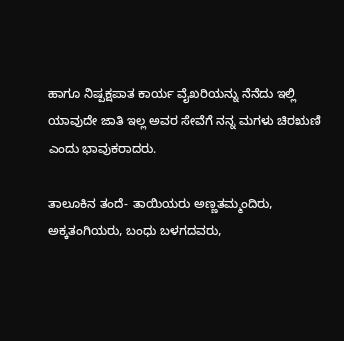ಹಾಗೂ ನಿಷ್ಪಕ್ಷಪಾತ ಕಾರ್ಯ ವೈಖರಿಯನ್ನು ನೆನೆದು ಇಲ್ಲಿ ಯಾವುದೇ ಜಾತಿ ಇಲ್ಲ ಅವರ ಸೇವೆಗೆ ನನ್ನ ಮಗಳು ಚಿರಋಣಿ ಎಂದು ಭಾವುಕರಾದರು.

ತಾಲೂಕಿನ ತಂದೆ- ತಾಯಿಯರು ಅಣ್ಣತಮ್ಮಂದಿರು, ಅಕ್ಕತಂಗಿಯರು, ಬಂಧು ಬಳಗದವರು,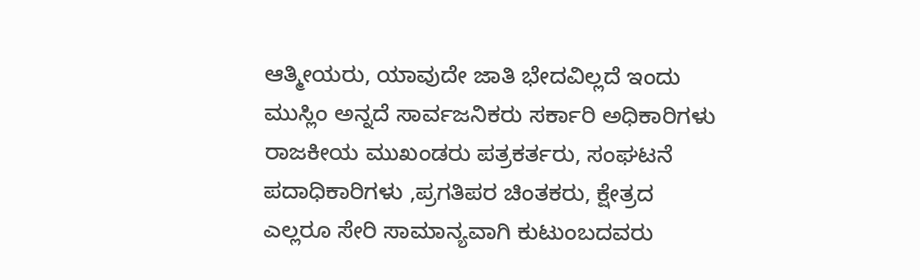ಆತ್ಮೀಯರು, ಯಾವುದೇ ಜಾತಿ ಭೇದವಿಲ್ಲದೆ ಇಂದು ಮುಸ್ಲಿಂ ಅನ್ನದೆ ಸಾರ್ವಜನಿಕರು ಸರ್ಕಾರಿ ಅಧಿಕಾರಿಗಳು ರಾಜಕೀಯ ಮುಖಂಡರು ಪತ್ರಕರ್ತರು, ಸಂಘಟನೆ ಪದಾಧಿಕಾರಿಗಳು ,ಪ್ರಗತಿಪರ ಚಿಂತಕರು, ಕ್ಷೇತ್ರದ ಎಲ್ಲರೂ ಸೇರಿ ಸಾಮಾನ್ಯವಾಗಿ ಕುಟುಂಬದವರು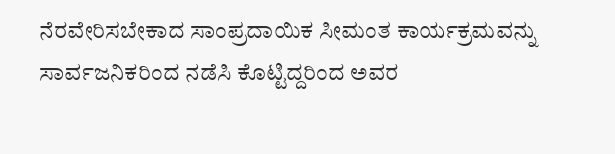ನೆರವೇರಿಸಬೇಕಾದ ಸಾಂಪ್ರದಾಯಿಕ ಸೀಮಂತ ಕಾರ್ಯಕ್ರಮವನ್ನು ಸಾರ್ವಜನಿಕರಿಂದ ನಡೆಸಿ ಕೊಟ್ಟಿದ್ದರಿಂದ ಅವರ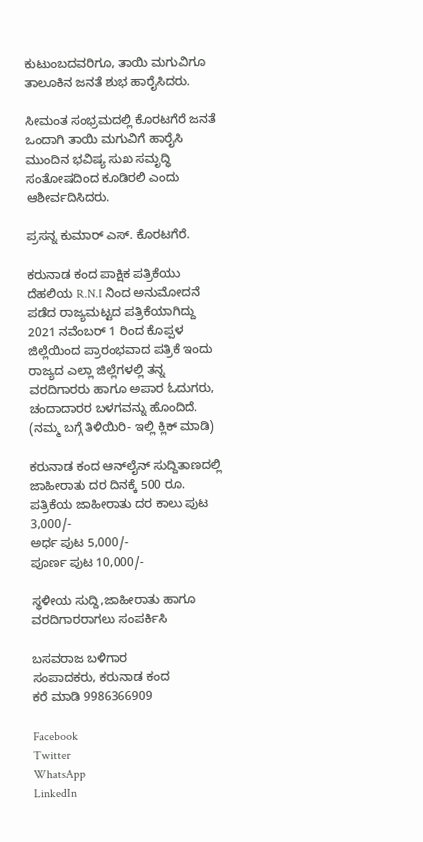ಕುಟುಂಬದವರಿಗೂ, ತಾಯಿ ಮಗುವಿಗೂ ತಾಲೂಕಿನ ಜನತೆ ಶುಭ ಹಾರೈಸಿದರು.

ಸೀಮಂತ ಸಂಭ್ರಮದಲ್ಲಿ ಕೊರಟಗೆರೆ ಜನತೆ ಒಂದಾಗಿ ತಾಯಿ ಮಗುವಿಗೆ ಹಾರೈಸಿ ಮುಂದಿನ ಭವಿಷ್ಯ ಸುಖ ಸಮೃದ್ಧಿ ಸಂತೋಷದಿಂದ ಕೂಡಿರಲಿ ಎಂದು ಆಶೀರ್ವದಿಸಿದರು.

ಪ್ರಸನ್ನ ಕುಮಾರ್ ಎಸ್. ಕೊರಟಗೆರೆ.

ಕರುನಾಡ ಕಂದ ಪಾಕ್ಷಿಕ ಪತ್ರಿಕೆಯು ದೆಹಲಿಯ R.N.I ನಿಂದ ಅನುಮೋದನೆ ಪಡೆದ ರಾಜ್ಯಮಟ್ಟದ ಪತ್ರಿಕೆಯಾಗಿದ್ದು 2021 ನವೆಂಬರ್ 1 ರಿಂದ ಕೊಪ್ಪಳ ಜಿಲ್ಲೆಯಿಂದ ಪ್ರಾರಂಭವಾದ ಪತ್ರಿಕೆ ಇಂದು ರಾಜ್ಯದ ಎಲ್ಲಾ ಜಿಲ್ಲೆಗಳಲ್ಲಿ ತನ್ನ ವರದಿಗಾರರು ಹಾಗೂ ಅಪಾರ ಓದುಗರು, ಚಂದಾದಾರರ ಬಳಗವನ್ನು ಹೊಂದಿದೆ. (ನಮ್ಮ ಬಗ್ಗೆ ತಿಳಿಯಿರಿ- ಇಲ್ಲಿ ಕ್ಲಿಕ್‌ ಮಾಡಿ)

ಕರುನಾಡ ಕಂದ ಆನ್‌ಲೈನ್‌ ಸುದ್ದಿತಾಣದಲ್ಲಿ ಜಾಹೀರಾತು ದರ ದಿನಕ್ಕೆ 500 ರೂ.
ಪತ್ರಿಕೆಯ ಜಾಹೀರಾತು ದರ ಕಾಲು ಪುಟ 3,000/-
ಅರ್ಧ ಪುಟ 5,000/-
ಪೂರ್ಣ ಪುಟ 10,000/-

ಸ್ಥಳೀಯ ಸುದ್ದಿ,ಜಾಹೀರಾತು ಹಾಗೂ ವರದಿಗಾರರಾಗಲು ಸಂಪರ್ಕಿಸಿ

ಬಸವರಾಜ ಬಳಿಗಾರ
ಸಂಪಾದಕರು, ಕರುನಾಡ ಕಂದ
ಕರೆ ಮಾಡಿ 9986366909

Facebook
Twitter
WhatsApp
LinkedIn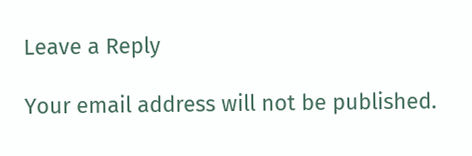Leave a Reply

Your email address will not be published.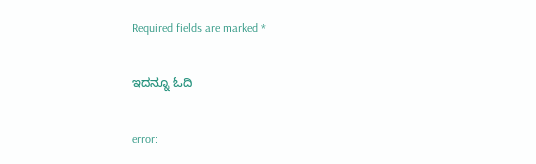Required fields are marked *

ಇದನ್ನೂ ಓದಿ

error: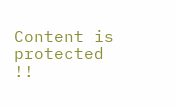Content is protected !!